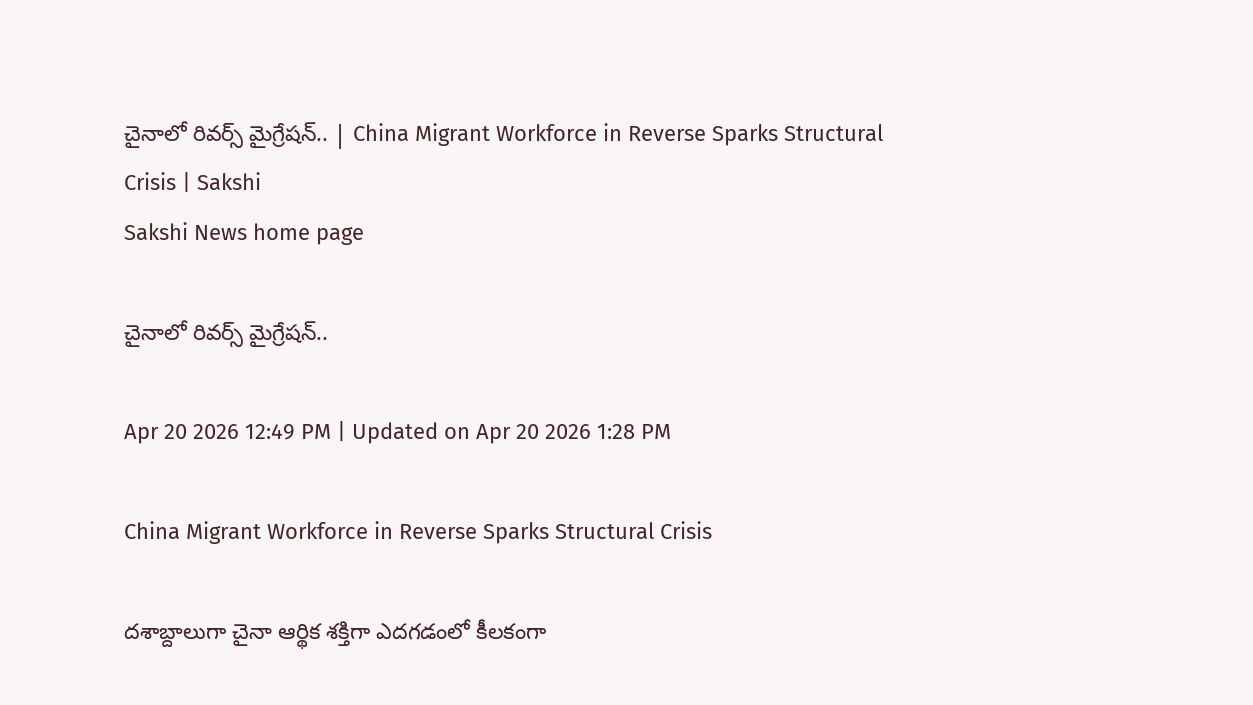చైనాలో రివర్స్ మైగ్రేషన్.. | China Migrant Workforce in Reverse Sparks Structural Crisis | Sakshi
Sakshi News home page

చైనాలో రివర్స్ మైగ్రేషన్..

Apr 20 2026 12:49 PM | Updated on Apr 20 2026 1:28 PM

China Migrant Workforce in Reverse Sparks Structural Crisis

దశాబ్దాలుగా చైనా ఆర్థిక శక్తిగా ఎదగడంలో కీలకంగా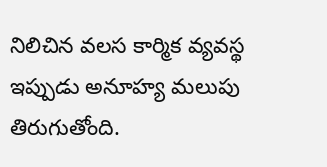నిలిచిన వలస కార్మిక వ్యవస్థ ఇప్పుడు అనూహ్య మలుపు తిరుగుతోంది.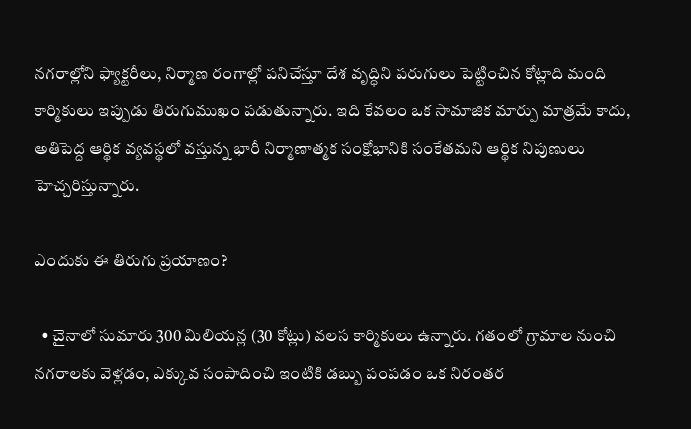నగరాల్లోని ఫ్యాక్టరీలు, నిర్మాణ రంగాల్లో పనిచేస్తూ దేశ వృద్ధిని పరుగులు పెట్టించిన కోట్లాది మంది కార్మికులు ఇప్పుడు తిరుగుముఖం పడుతున్నారు. ఇది కేవలం ఒక సామాజిక మార్పు మాత్రమే కాదు, అతిపెద్ద ఆర్థిక వ్యవస్థలో వస్తున్న భారీ నిర్మాణాత్మక సంక్షోభానికి సంకేతమని ఆర్థిక నిపుణులు హెచ్చరిస్తున్నారు.

ఎందుకు ఈ తిరుగు ప్రయాణం?

  • చైనాలో సుమారు 300 మిలియన్ల (30 కోట్లు) వలస కార్మికులు ఉన్నారు. గతంలో గ్రామాల నుంచి నగరాలకు వెళ్లడం, ఎక్కువ సంపాదించి ఇంటికి డబ్బు పంపడం ఒక నిరంతర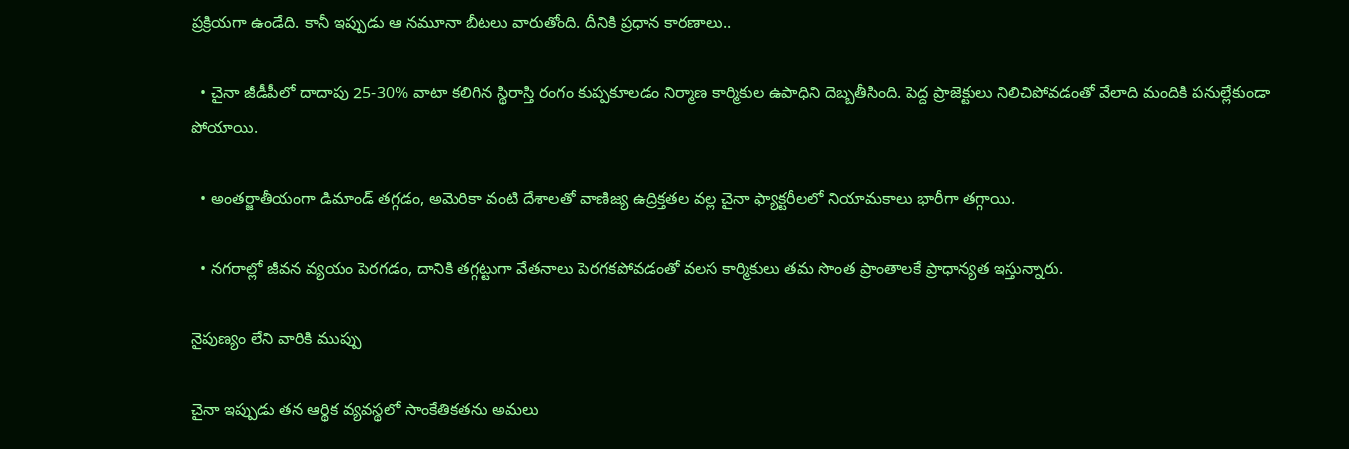ప్రక్రియగా ఉండేది. కానీ ఇప్పుడు ఆ నమూనా బీటలు వారుతోంది. దీనికి ప్రధాన కారణాలు..

  • చైనా జీడీపీలో దాదాపు 25-30% వాటా కలిగిన స్థిరాస్తి రంగం కుప్పకూలడం నిర్మాణ కార్మికుల ఉపాధిని దెబ్బతీసింది. పెద్ద ప్రాజెక్టులు నిలిచిపోవడంతో వేలాది మందికి పనుల్లేకుండా పోయాయి.

  • అంతర్జాతీయంగా డిమాండ్ తగ్గడం, అమెరికా వంటి దేశాలతో వాణిజ్య ఉద్రిక్తతల వల్ల చైనా ఫ్యాక్టరీలలో నియామకాలు భారీగా తగ్గాయి.

  • నగరాల్లో జీవన వ్యయం పెరగడం, దానికి తగ్గట్టుగా వేతనాలు పెరగకపోవడంతో వలస కార్మికులు తమ సొంత ప్రాంతాలకే ప్రాధాన్యత ఇస్తున్నారు.

నైపుణ్యం లేని వారికి ముప్పు

చైనా ఇప్పుడు తన ఆర్థిక వ్యవస్థలో సాంకేతికతను అమలు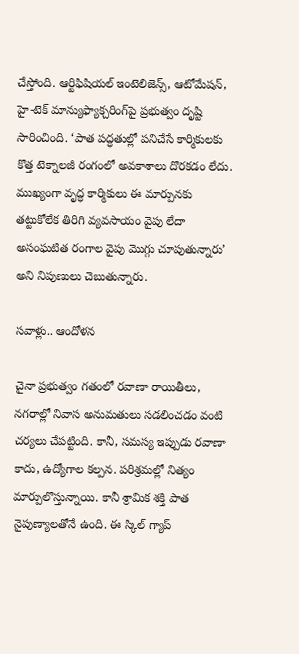చేస్తోంది. ఆర్టిఫిషియల్ ఇంటెలిజెన్స్, ఆటోమేషన్, హై-టెక్ మాన్యుఫ్యాక్చరింగ్‌పై ప్రభుత్వం దృష్టి సారించింది. ‘పాత పద్ధతుల్లో పనిచేసే కార్మికులకు కొత్త టెక్నాలజీ రంగంలో అవకాశాలు దొరకడం లేదు. ముఖ్యంగా వృద్ధ కార్మికులు ఈ మార్పునకు తట్టుకోలేక తిరిగి వ్యవసాయం వైపు లేదా అసంఘటిత రంగాల వైపు మొగ్గు చూపుతున్నారు’ అని నిపుణులు చెబుతున్నారు.

సవాళ్లు.. ఆందోళన

చైనా ప్రభుత్వం గతంలో రవాణా రాయితీలు, నగరాల్లో నివాస అనుమతులు సడలించడం వంటి చర్యలు చేపట్టింది. కానీ, సమస్య ఇప్పుడు రవాణా కాదు, ఉద్యోగాల కల్పన. పరిశ్రమల్లో నిత్యం మార్పులొస్తున్నాయి. కానీ శ్రామిక శక్తి పాత నైపుణ్యాలతోనే ఉంది. ఈ స్కిల్ గ్యాప్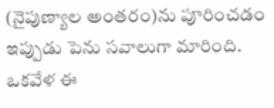(నైపుణ్యాల అంతరం)ను పూరించడం ఇప్పుడు పెను సవాలుగా మారింది. ఒకవేళ ఈ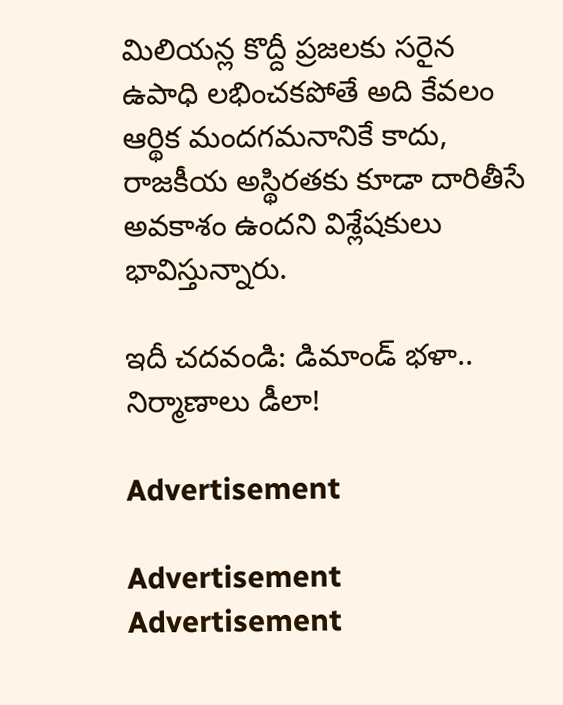మిలియన్ల కొద్దీ ప్రజలకు సరైన ఉపాధి లభించకపోతే అది కేవలం ఆర్థిక మందగమనానికే కాదు, రాజకీయ అస్థిరతకు కూడా దారితీసే అవకాశం ఉందని విశ్లేషకులు భావిస్తున్నారు.

ఇదీ చదవండి: డిమాండ్‌ భళా.. నిర్మాణాలు డీలా!

Advertisement

Advertisement
Advertisement